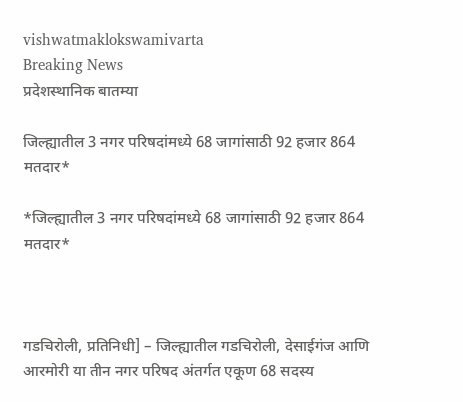vishwatmaklokswamivarta
Breaking News
प्रदेशस्थानिक बातम्या

जिल्ह्यातील 3 नगर परिषदांमध्ये 68 जागांसाठी 92 हजार 864 मतदार*

*जिल्ह्यातील 3 नगर परिषदांमध्ये 68 जागांसाठी 92 हजार 864 मतदार*



गडचिरोली, प्रतिनिधी] – जिल्ह्यातील गडचिरोली, देसाईगंज आणि आरमोरी या तीन नगर परिषद अंतर्गत एकूण 68 सदस्य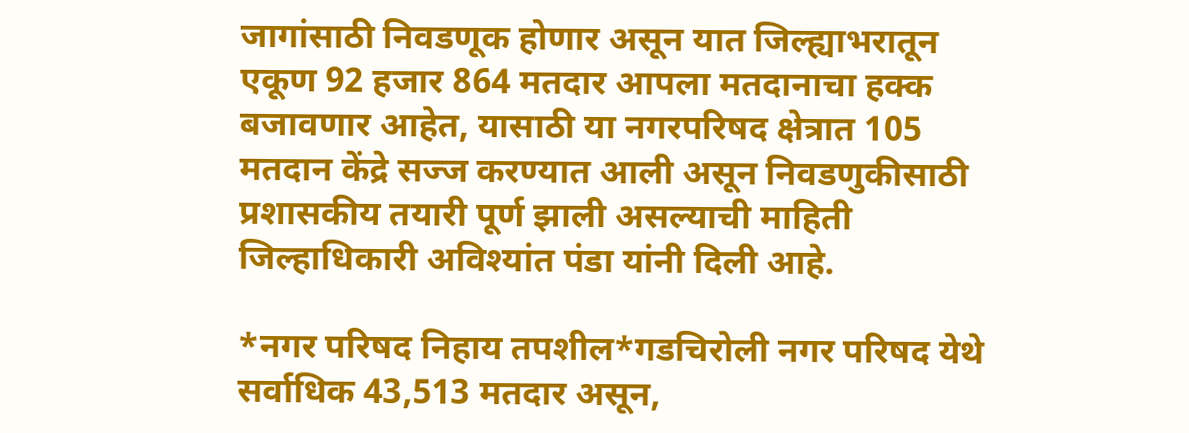जागांसाठी निवडणूक होणार असून यात जिल्ह्याभरातून एकूण 92 हजार 864 मतदार आपला मतदानाचा हक्क बजावणार आहेत, यासाठी या नगरपरिषद क्षेत्रात 105 मतदान केंद्रे सज्ज करण्यात आली असून निवडणुकीसाठी प्रशासकीय तयारी पूर्ण झाली असल्याची माहिती जिल्हाधिकारी अविश्यांत पंडा यांनी दिली आहे.

*नगर परिषद निहाय तपशील*गडचिरोली नगर परिषद येथे सर्वाधिक 43,513 मतदार असून,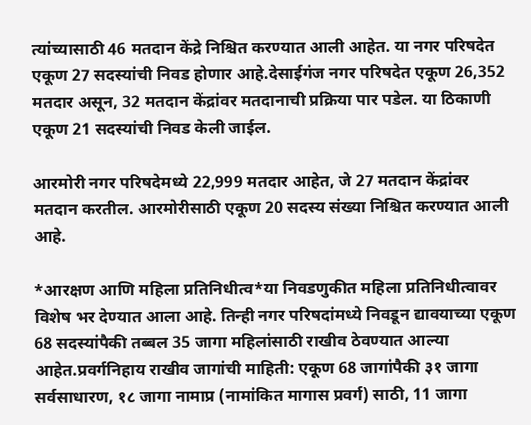त्यांच्यासाठी 46 मतदान केंद्रे निश्चित करण्यात आली आहेत. या नगर परिषदेत एकूण 27 सदस्यांची निवड होणार आहे.देसाईगंज नगर परिषदेत एकूण 26,352 मतदार असून, 32 मतदान केंद्रांवर मतदानाची प्रक्रिया पार पडेल. या ठिकाणी एकूण 21 सदस्यांची निवड केली जाईल.

आरमोरी नगर परिषदेमध्ये 22,999 मतदार आहेत, जे 27 मतदान केंद्रांवर मतदान करतील. आरमोरीसाठी एकूण 20 सदस्य संख्या निश्चित करण्यात आली आहे.

*आरक्षण आणि महिला प्रतिनिधीत्व*या निवडणुकीत महिला प्रतिनिधीत्वावर विशेष भर देण्यात आला आहे. तिन्ही नगर परिषदांमध्ये निवडून द्यावयाच्या एकूण 68 सदस्यांपैकी तब्बल 35 जागा महिलांसाठी राखीव ठेवण्यात आल्या आहेत.प्रवर्गनिहाय राखीव जागांची माहिती: एकूण 68 जागांपैकी ३१ जागा सर्वसाधारण, १८ जागा नामाप्र (नामांकित मागास प्रवर्ग) साठी, 11 जागा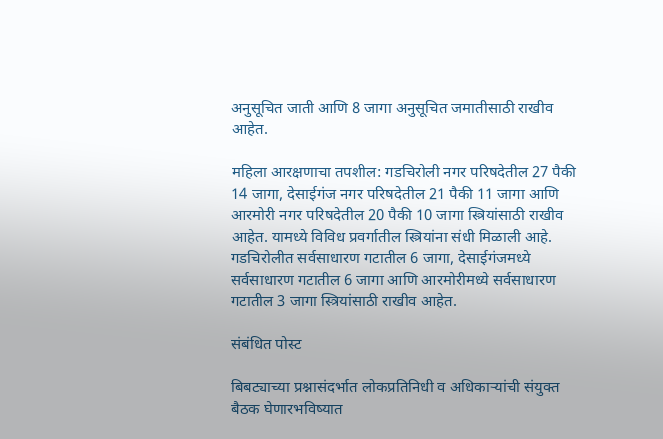अनुसूचित जाती आणि 8 जागा अनुसूचित जमातीसाठी राखीव आहेत.

महिला आरक्षणाचा तपशील: गडचिरोली नगर परिषदेतील 27 पैकी 14 जागा, देसाईगंज नगर परिषदेतील 21 पैकी 11 जागा आणि आरमोरी नगर परिषदेतील 20 पैकी 10 जागा स्त्रियांसाठी राखीव आहेत. यामध्ये विविध प्रवर्गातील स्त्रियांना संधी मिळाली आहे. गडचिरोलीत सर्वसाधारण गटातील 6 जागा, देसाईगंजमध्ये सर्वसाधारण गटातील 6 जागा आणि आरमोरीमध्ये सर्वसाधारण गटातील 3 जागा स्त्रियांसाठी राखीव आहेत.

संबंधित पोस्ट

बिबट्याच्या प्रश्नासंदर्भात लोकप्रतिनिधी व अधिकाऱ्यांची संयुक्त बैठक घेणारभविष्यात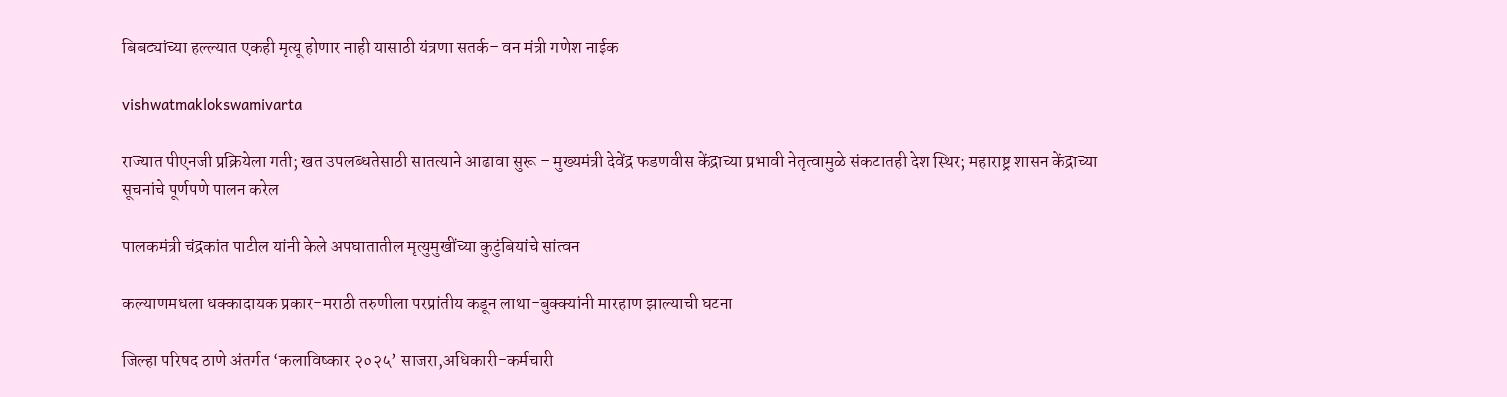बिबट्यांच्या हल्ल्यात एकही मृत्यू होणार नाही यासाठी यंत्रणा सतर्क– वन मंत्री गणेश नाईक

vishwatmaklokswamivarta

राज्यात पीएनजी प्रक्रियेला गती; खत उपलब्धतेसाठी सातत्याने आढावा सुरू – मुख्यमंत्री देवेंद्र फडणवीस केंद्राच्या प्रभावी नेतृत्वामुळे संकटातही देश स्थिर; महाराष्ट्र शासन केंद्राच्या सूचनांचे पूर्णपणे पालन करेल

पालकमंत्री चंद्रकांत पाटील यांनी केले अपघातातील मृत्युमुखींच्या कुटुंबियांचे सांत्वन

कल्याणमधला धक्कादायक प्रकार-मराठी तरुणीला परप्रांतीय कडून लाथा-बुक्क्यांनी मारहाण झाल्याची घटना

जिल्हा परिषद ठाणे अंतर्गत ‘कलाविष्कार २०२५’ साजरा,अधिकारी-कर्मचारी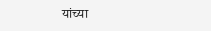यांच्या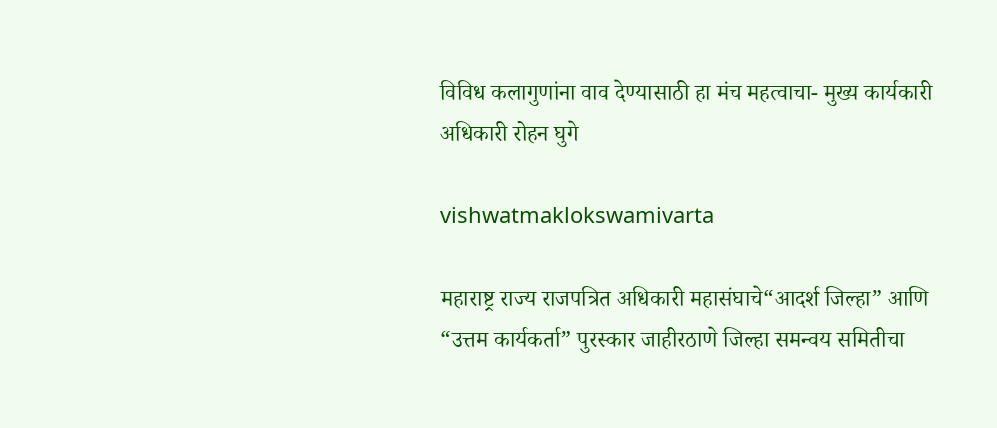विविध कलागुणांना वाव देण्यासाठी हा मंच महत्वाचा- मुख्य कार्यकारी अधिकारी रोहन घुगे

vishwatmaklokswamivarta

महाराष्ट्र राज्य राजपत्रित अधिकारी महासंघाचे“आदर्श जिल्हा” आणि “उत्तम कार्यकर्ता” पुरस्कार जाहीरठाणे जिल्हा समन्वय समितीचा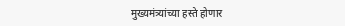मुख्यमंत्र्यांच्या हस्ते होणार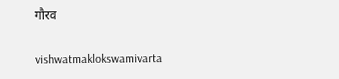गौरव

vishwatmaklokswamivarta